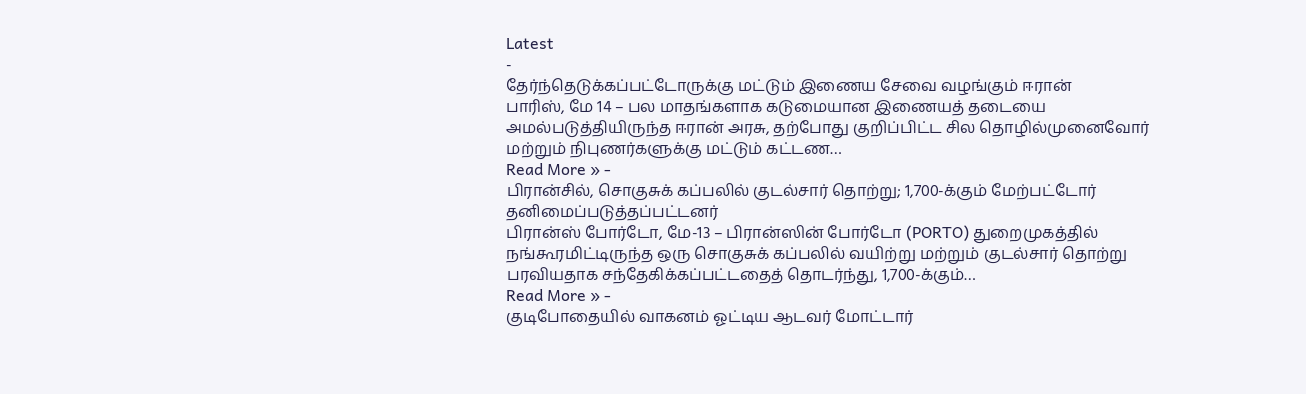Latest
-
தேர்ந்தெடுக்கப்பட்டோருக்கு மட்டும் இணைய சேவை வழங்கும் ஈரான்
பாரிஸ், மே 14 – பல மாதங்களாக கடுமையான இணையத் தடையை அமல்படுத்தியிருந்த ஈரான் அரசு, தற்போது குறிப்பிட்ட சில தொழில்முனைவோர் மற்றும் நிபுணர்களுக்கு மட்டும் கட்டண…
Read More » -
பிரான்சில், சொகுசுக் கப்பலில் குடல்சார் தொற்று; 1,700-க்கும் மேற்பட்டோர் தனிமைப்படுத்தப்பட்டனர்
பிரான்ஸ் போர்டோ, மே-13 – பிரான்ஸின் போர்டோ (PORTO) துறைமுகத்தில் நங்கூரமிட்டிருந்த ஒரு சொகுசுக் கப்பலில் வயிற்று மற்றும் குடல்சார் தொற்று பரவியதாக சந்தேகிக்கப்பட்டதைத் தொடர்ந்து, 1,700-க்கும்…
Read More » -
குடிபோதையில் வாகனம் ஓட்டிய ஆடவர் மோட்டார்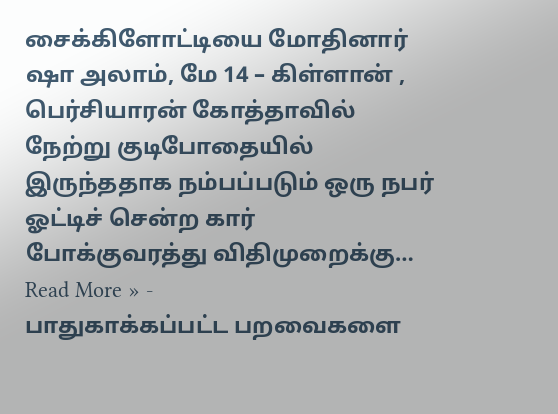சைக்கிளோட்டியை மோதினார்
ஷா அலாம், மே 14 – கிள்ளான் , பெர்சியாரன் கோத்தாவில் நேற்று குடிபோதையில் இருந்ததாக நம்பப்படும் ஒரு நபர் ஓட்டிச் சென்ற கார் போக்குவரத்து விதிமுறைக்கு…
Read More » -
பாதுகாக்கப்பட்ட பறவைகளை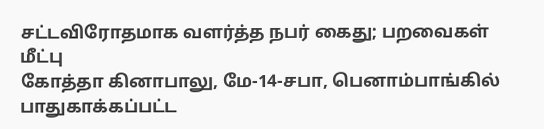சட்டவிரோதமாக வளர்த்த நபர் கைது; பறவைகள் மீட்பு
கோத்தா கினாபாலு, மே-14-சபா, பெனாம்பாங்கில் பாதுகாக்கப்பட்ட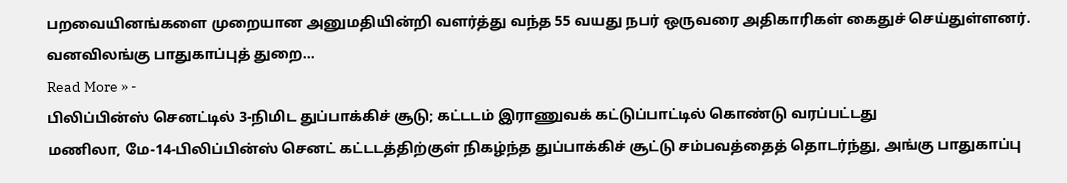பறவையினங்களை முறையான அனுமதியின்றி வளர்த்து வந்த 55 வயது நபர் ஒருவரை அதிகாரிகள் கைதுச் செய்துள்ளனர். வனவிலங்கு பாதுகாப்புத் துறை…
Read More » -
பிலிப்பின்ஸ் செனட்டில் 3-நிமிட துப்பாக்கிச் சூடு; கட்டடம் இராணுவக் கட்டுப்பாட்டில் கொண்டு வரப்பட்டது
மணிலா, மே-14-பிலிப்பின்ஸ் செனட் கட்டடத்திற்குள் நிகழ்ந்த துப்பாக்கிச் சூட்டு சம்பவத்தைத் தொடர்ந்து, அங்கு பாதுகாப்பு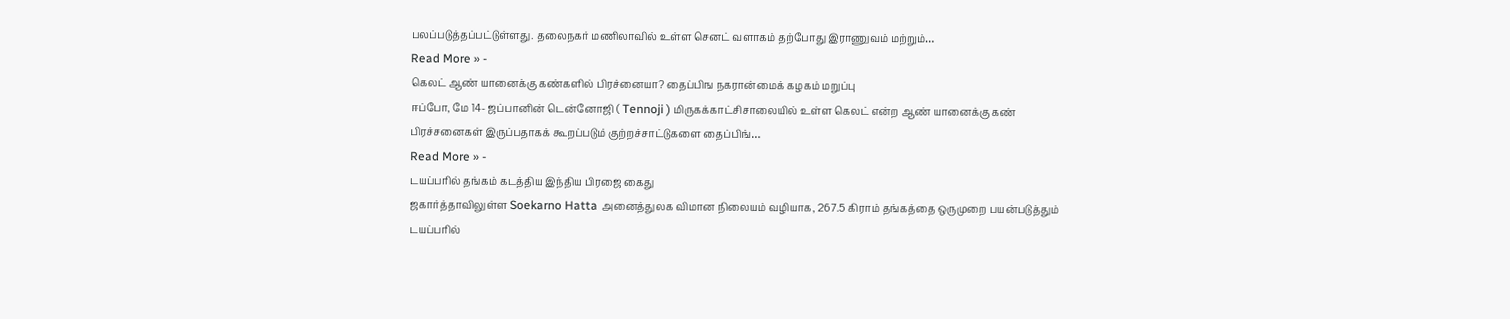பலப்படுத்தப்பட்டுள்ளது. தலைநகர் மணிலாவில் உள்ள செனட் வளாகம் தற்போது இராணுவம் மற்றும்…
Read More » -
கெலட் ஆண் யானைக்கு கண்களில் பிரச்னையா? தைப்பிங நகரான்மைக் கழகம் மறுப்பு
ஈப்போ, மே 14- ஜப்பானின் டென்னோஜி ( Tennoji ) மிருகக்காட்சிசாலையில் உள்ள கெலட் என்ற ஆண் யானைக்கு கண் பிரச்சனைகள் இருப்பதாகக் கூறப்படும் குற்றச்சாட்டுகளை தைப்பிங்…
Read More » -
டயப்பரில் தங்கம் கடத்திய இந்திய பிரஜை கைது
ஜகார்த்தாவிலுள்ள Soekarno Hatta அனைத்துலக விமான நிலையம் வழியாக, 267.5 கிராம் தங்கத்தை ஒருமுறை பயன்படுத்தும் டயப்பரில்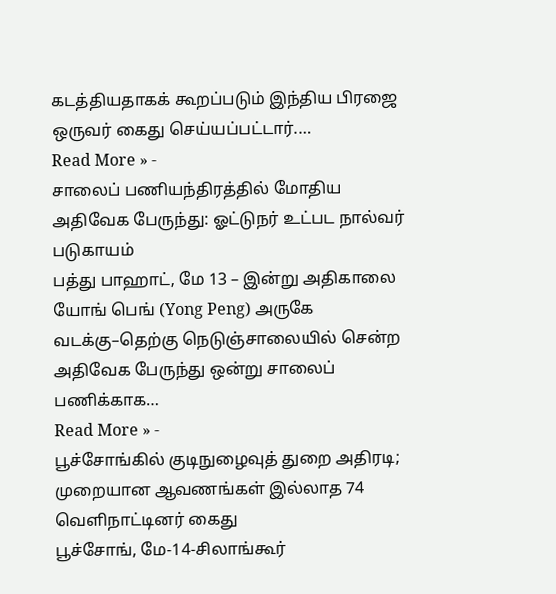கடத்தியதாகக் கூறப்படும் இந்திய பிரஜை ஒருவர் கைது செய்யப்பட்டார்.…
Read More » -
சாலைப் பணியந்திரத்தில் மோதிய அதிவேக பேருந்து: ஓட்டுநர் உட்பட நால்வர் படுகாயம்
பத்து பாஹாட், மே 13 – இன்று அதிகாலை யோங் பெங் (Yong Peng) அருகே வடக்கு–தெற்கு நெடுஞ்சாலையில் சென்ற அதிவேக பேருந்து ஒன்று சாலைப் பணிக்காக…
Read More » -
பூச்சோங்கில் குடிநுழைவுத் துறை அதிரடி; முறையான ஆவணங்கள் இல்லாத 74 வெளிநாட்டினர் கைது
பூச்சோங், மே-14-சிலாங்கூர்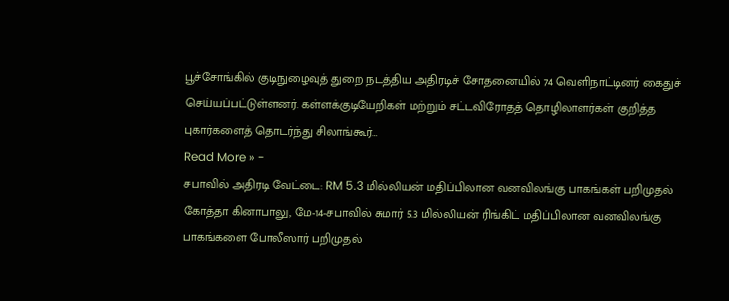பூச்சோங்கில் குடிநுழைவுத் துறை நடத்திய அதிரடிச் சோதனையில் 74 வெளிநாட்டினர் கைதுச் செய்யப்பட்டுள்ளனர். கள்ளக்குடியேறிகள் மற்றும் சட்டவிரோதத் தொழிலாளர்கள் குறித்த புகார்களைத் தொடர்ந்து சிலாங்கூர்…
Read More » -
சபாவில் அதிரடி வேட்டை: RM 5.3 மில்லியன் மதிப்பிலான வனவிலங்கு பாகங்கள் பறிமுதல்
கோத்தா கினாபாலு, மே-14-சபாவில் சுமார் 5.3 மில்லியன் ரிங்கிட் மதிப்பிலான வனவிலங்கு பாகங்களை போலீஸார் பறிமுதல்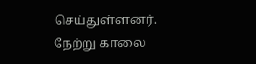செய்துள்ளனர். நேற்று காலை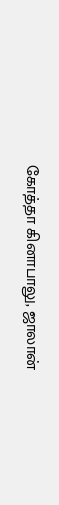கோத்தா கினாபாலு, ஜாலான்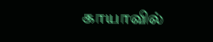காயாவில்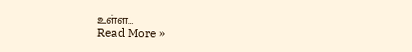உள்ள…
Read More »